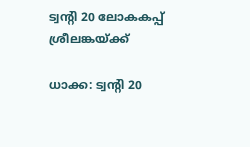ട്വന്റി 20 ലോകകപ്പ് ശ്രീലങ്കയ്ക്ക്

ധാക്ക: ട്വന്റി 20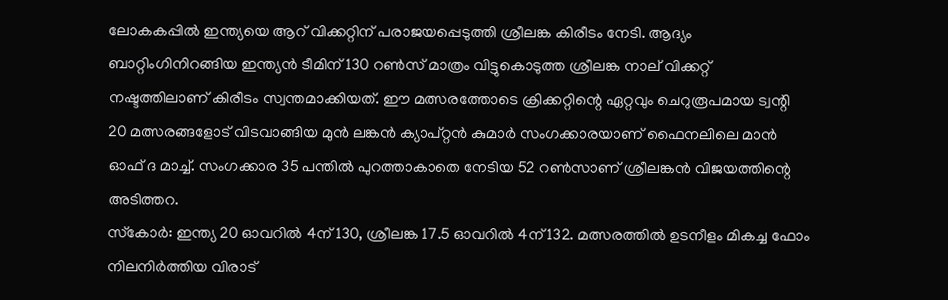ലോകകപ്പില്‍ ഇന്ത്യയെ ആറ് വിക്കറ്റിന് പരാജയപ്പെടുത്തി ശ്രീലങ്ക കിരീടം നേടി. ആദ്യം ബാറ്റിംഗിനിറങ്ങിയ ഇന്ത്യന്‍ ടീമിന് 130 റണ്‍സ് മാത്രം വിട്ടുകൊടുത്ത ശ്രീലങ്ക നാല് വിക്കറ്റ് നഷ്ടത്തിലാണ് കിരീടം സ്വന്തമാക്കിയത്. ഈ മത്സരത്തോടെ ക്രിക്കറ്റിന്റെ ഏറ്റവും ചെറുരൂപമായ ട്വന്റി 20 മത്സരങ്ങളോട് വിടവാങ്ങിയ മുന്‍ ലങ്കന്‍ ക്യാപ്റ്റന്‍ കുമാര്‍ സംഗക്കാരയാണ് ഫൈനലിലെ മാന്‍ ഓഫ് ദ മാച്ച്. സംഗക്കാര 35 പന്തില്‍ പുറത്താകാതെ നേടിയ 52 റണ്‍സാണ് ശ്രീലങ്കന്‍ വിജയത്തിന്റെ അടിത്തറ.
സ്‌കോര്‍: ഇന്ത്യ 20 ഓവറില്‍ 4ന് 130, ശ്രീലങ്ക 17.5 ഓവറില്‍ 4ന് 132. മത്സരത്തില്‍ ഉടനീളം മികച്ച ഫോം നിലനിര്‍ത്തിയ വിരാട്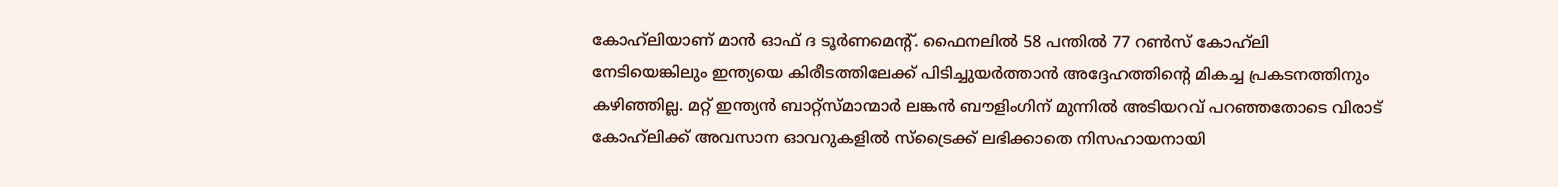കോഹ്‌ലിയാണ് മാന്‍ ഓഫ് ദ ടൂര്‍ണമെന്റ്. ഫൈനലില്‍ 58 പന്തില്‍ 77 റണ്‍സ് കോഹ്‌ലി നേടിയെങ്കിലും ഇന്ത്യയെ കിരീടത്തിലേക്ക് പിടിച്ചുയര്‍ത്താന്‍ അദ്ദേഹത്തിന്റെ മികച്ച പ്രകടനത്തിനും കഴിഞ്ഞില്ല. മറ്റ് ഇന്ത്യന്‍ ബാറ്റ്‌സ്മാന്മാര്‍ ലങ്കന്‍ ബൗളിംഗിന് മുന്നില്‍ അടിയറവ് പറഞ്ഞതോടെ വിരാട് കോഹ്‌ലിക്ക് അവസാന ഓവറുകളില്‍ സ്‌ട്രൈക്ക് ലഭിക്കാതെ നിസഹായനായി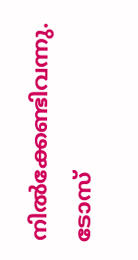നില്‍ക്കേണ്ടിവന്നു. ടോസ്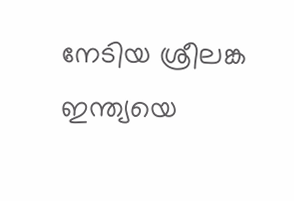നേടിയ ശ്രീലങ്ക ഇന്ത്യയെ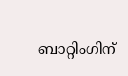ബാറ്റിംഗിന്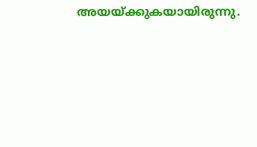അയയ്ക്കുകയായിരുന്നു.